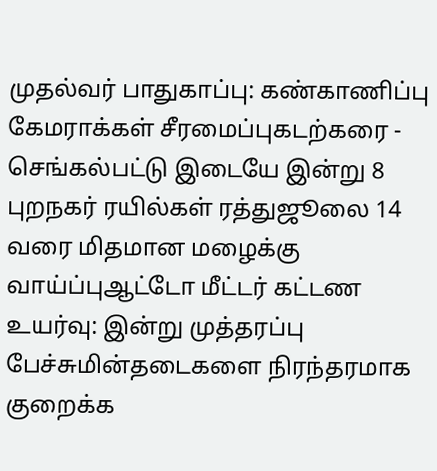முதல்வர் பாதுகாப்பு: கண்காணிப்பு கேமராக்கள் சீரமைப்புகடற்கரை - செங்கல்பட்டு இடையே இன்று 8 புறநகர் ரயில்கள் ரத்துஜூலை 14 வரை மிதமான மழைக்கு வாய்ப்புஆட்டோ மீட்டர் கட்டண உயர்வு: இன்று முத்தரப்பு பேச்சுமின்தடைகளை நிரந்தரமாக குறைக்க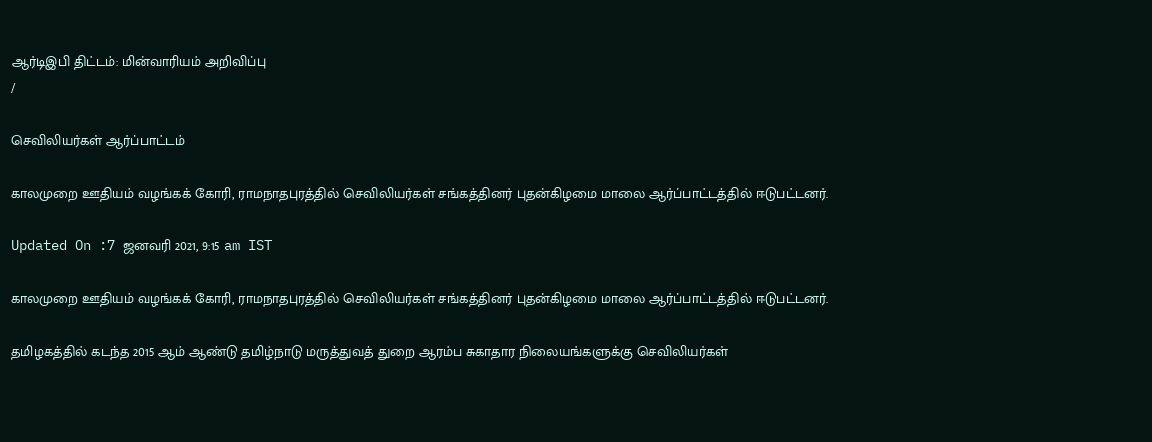ஆர்டிஇபி திட்டம்: மின்வாரியம் அறிவிப்பு
/

செவிலியர்கள் ஆர்ப்பாட்டம்

காலமுறை ஊதியம் வழங்கக் கோரி, ராமநாதபுரத்தில் செவிலியர்கள் சங்கத்தினர் புதன்கிழமை மாலை ஆர்ப்பாட்டத்தில் ஈடுபட்டனர்.

Updated On :7 ஜனவரி 2021, 9:15 am IST

காலமுறை ஊதியம் வழங்கக் கோரி, ராமநாதபுரத்தில் செவிலியர்கள் சங்கத்தினர் புதன்கிழமை மாலை ஆர்ப்பாட்டத்தில் ஈடுபட்டனர்.

தமிழகத்தில் கடந்த 2015 ஆம் ஆண்டு தமிழ்நாடு மருத்துவத் துறை ஆரம்ப சுகாதார நிலையங்களுக்கு செவிலியர்கள்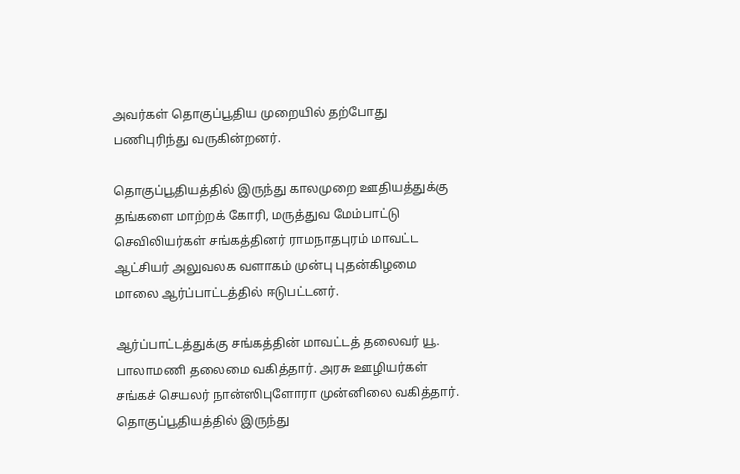அவர்கள் தொகுப்பூதிய முறையில் தற்போது பணிபுரிந்து வருகின்றனர்.

தொகுப்பூதியத்தில் இருந்து காலமுறை ஊதியத்துக்கு தங்களை மாற்றக் கோரி, மருத்துவ மேம்பாட்டு செவிலியர்கள் சங்கத்தினர் ராமநாதபுரம் மாவட்ட ஆட்சியர் அலுவலக வளாகம் முன்பு புதன்கிழமை மாலை ஆர்ப்பாட்டத்தில் ஈடுபட்டனர்.

ஆர்ப்பாட்டத்துக்கு சங்கத்தின் மாவட்டத் தலைவர் யூ. பாலாமணி தலைமை வகித்தார். அரசு ஊழியர்கள் சங்கச் செயலர் நான்ஸிபுளோரா முன்னிலை வகித்தார். தொகுப்பூதியத்தில் இருந்து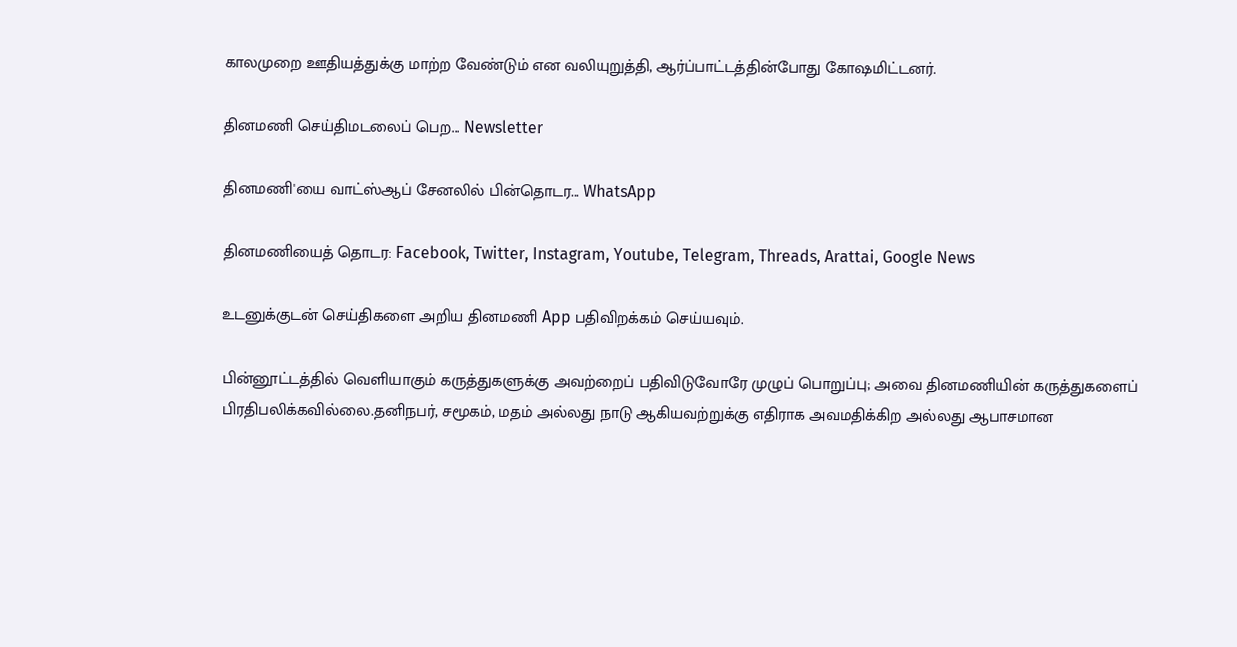காலமுறை ஊதியத்துக்கு மாற்ற வேண்டும் என வலியுறுத்தி, ஆர்ப்பாட்டத்தின்போது கோஷமிட்டனர்.

தினமணி செய்திமடலைப் பெற... Newsletter

தினமணி'யை வாட்ஸ்ஆப் சேனலில் பின்தொடர... WhatsApp

தினமணியைத் தொடர: Facebook, Twitter, Instagram, Youtube, Telegram, Threads, Arattai, Google News

உடனுக்குடன் செய்திகளை அறிய தினமணி App பதிவிறக்கம் செய்யவும்.

பின்னூட்டத்தில் வெளியாகும் கருத்துகளுக்கு அவற்றைப் பதிவிடுவோரே முழுப் பொறுப்பு; அவை தினமணியின் கருத்துகளைப் பிரதிபலிக்கவில்லை.தனிநபர், சமூகம், மதம் அல்லது நாடு ஆகியவற்றுக்கு எதிராக அவமதிக்கிற அல்லது ஆபாசமான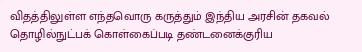விதத்திலுள்ள எந்தவொரு கருத்தும் இந்திய அரசின் தகவல் தொழில்நுட்பக் கொள்கைப்படி தண்டனைக்குரிய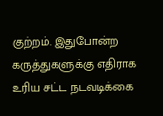குற்றம். இதுபோன்ற கருத்துகளுக்கு எதிராக உரிய சட்ட நடவடிக்கை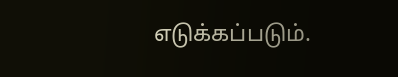எடுக்கப்படும்.